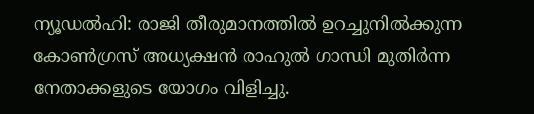ന്യൂഡൽഹി: രാജി തീരുമാനത്തിൽ ഉറച്ചുനിൽക്കുന്ന കോൺഗ്രസ് അധ്യക്ഷൻ രാഹുൽ ഗാന്ധി മുതിർന്ന നേതാക്കളുടെ യോഗം വിളിച്ചു.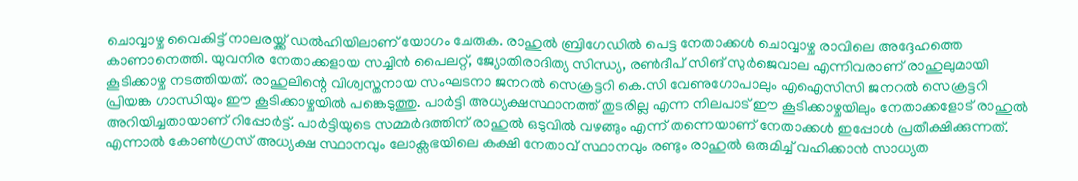ചൊവ്വാഴ്ച വൈകിട്ട് നാലരയ്ക്ക് ഡൽഹിയിലാണ് യോഗം ചേരുക. രാഹുൽ ബ്രിഗേഡിൽ പെട്ട നേതാക്കൾ ചൊവ്വാഴ്ച രാവിലെ അദ്ദേഹത്തെ കാണാനെത്തി. യുവനിര നേതാക്കളായ സച്ചിൻ പൈലറ്റ്, ജ്യോതിരാദിത്യ സിന്ധ്യ, രൺദീപ് സിങ് സുർജെവാല എന്നിവരാണ് രാഹുലുമായി കൂടിക്കാഴ്ച നടത്തിയത്. രാഹുലിന്റെ വിശ്വസ്തനായ സംഘടനാ ജനറൽ സെക്രട്ടറി കെ.സി വേണുഗോപാലും എഐസിസി ജനറൽ സെക്രട്ടറി പ്രിയങ്ക ഗാന്ധിയും ഈ കൂടിക്കാഴ്ചയിൽ പങ്കെടുത്തു. പാർട്ടി അധ്യക്ഷസ്ഥാനത്ത് തുടരില്ല എന്ന നിലപാട് ഈ കൂടിക്കാഴ്ചയിലും നേതാക്കളോട് രാഹുൽ അറിയിച്ചതായാണ് റിപ്പോർട്ട്. പാർട്ടിയുടെ സമ്മർദത്തിന് രാഹുൽ ഒടുവിൽ വഴങ്ങും എന്ന് തന്നെയാണ് നേതാക്കൾ ഇപ്പോൾ പ്രതീക്ഷിക്കുന്നത്. എന്നാൽ കോൺഗ്രസ് അധ്യക്ഷ സ്ഥാനവും ലോക്സഭയിലെ കക്ഷി നേതാവ് സ്ഥാനവും രണ്ടും രാഹുൽ ഒരുമിച്ച് വഹിക്കാൻ സാധ്യത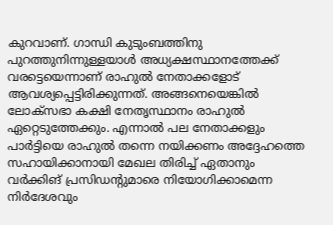കുറവാണ്. ഗാന്ധി കുടുംബത്തിനു പുറത്തുനിന്നുള്ളയാൾ അധ്യക്ഷസ്ഥാനത്തേക്ക് വരട്ടെയെന്നാണ് രാഹുൽ നേതാക്കളോട് ആവശ്യപ്പെട്ടിരിക്കുന്നത്. അങ്ങനെയെങ്കിൽ ലോക്സഭാ കക്ഷി നേതൃസ്ഥാനം രാഹുൽ ഏറ്റെടുത്തേക്കും. എന്നാൽ പല നേതാക്കളും പാർട്ടിയെ രാഹുൽ തന്നെ നയിക്കണം അദ്ദേഹത്തെ സഹായിക്കാനായി മേഖല തിരിച്ച് ഏതാനും വർക്കിങ് പ്രസിഡന്റുമാരെ നിയോഗിക്കാമെന്ന നിർദേശവും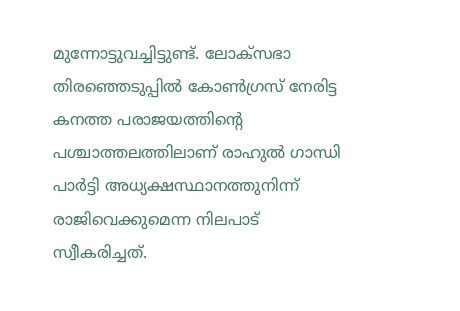മുന്നോട്ടുവച്ചിട്ടുണ്ട്. ലോക്സഭാ തിരഞ്ഞെടുപ്പിൽ കോൺഗ്രസ് നേരിട്ട കനത്ത പരാജയത്തിന്റെ പശ്ചാത്തലത്തിലാണ് രാഹുൽ ഗാന്ധി പാർട്ടി അധ്യക്ഷസ്ഥാനത്തുനിന്ന് രാജിവെക്കുമെന്ന നിലപാട് സ്വീകരിച്ചത്.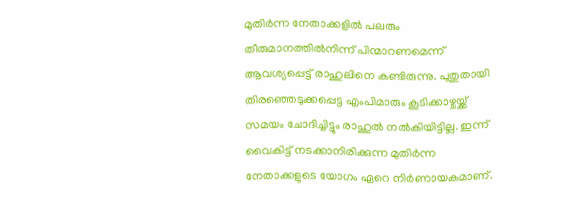മുതിർന്ന നേതാക്കളിൽ പലരും തീരുമാനത്തിൽനിന്ന് പിന്മാറണമെന്ന് ആവശ്യപ്പെട്ട് രാഹുലിനെ കണ്ടിരുന്നു. പുതുതായി തിരഞ്ഞെടുക്കപ്പെട്ട എംപിമാരും കൂടിക്കാഴ്ചയ്ക്ക് സമയം ചോദിച്ചിട്ടും രാഹുൽ നൽകിയിട്ടില്ല. ഇന്ന് വൈകിട്ട് നടക്കാനിരിക്കുന്ന മുതിർന്ന നേതാക്കളുടെ യോഗം ഏറെ നിർണായകമാണ്.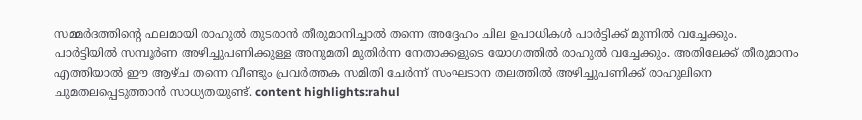സമ്മർദത്തിന്റെ ഫലമായി രാഹുൽ തുടരാൻ തീരുമാനിച്ചാൽ തന്നെ അദ്ദേഹം ചില ഉപാധികൾ പാർട്ടിക്ക് മുന്നിൽ വച്ചേക്കും. പാർട്ടിയിൽ സമ്പൂർണ അഴിച്ചുപണിക്കുള്ള അനുമതി മുതിർന്ന നേതാക്കളുടെ യോഗത്തിൽ രാഹുൽ വച്ചേക്കും. അതിലേക്ക് തീരുമാനം എത്തിയാൽ ഈ ആഴ്ച തന്നെ വീണ്ടും പ്രവർത്തക സമിതി ചേർന്ന് സംഘടാന തലത്തിൽ അഴിച്ചുപണിക്ക് രാഹുലിനെ ചുമതലപ്പെടുത്താൻ സാധ്യതയുണ്ട്. content highlights:rahul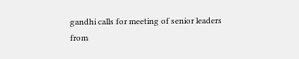gandhi calls for meeting of senior leaders
from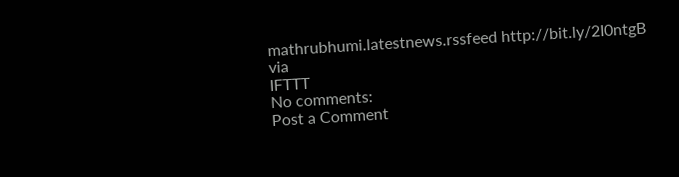mathrubhumi.latestnews.rssfeed http://bit.ly/2I0ntgB
via
IFTTT
No comments:
Post a Comment